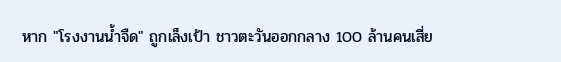หาก "โรงงานน้ำจืด" ถูกเล็งเป้า ชาวตะวันออกกลาง 100 ล้านคนเสี่ย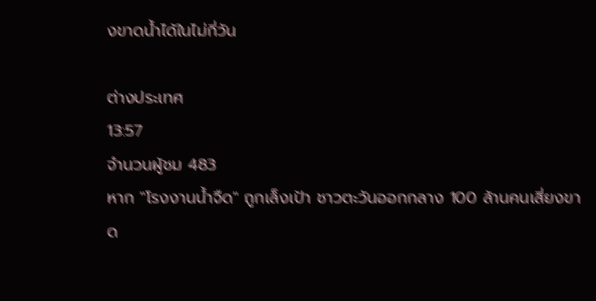งขาดน้ำได้ในไม่กี่วัน

ต่างประเทศ
13:57
จำนวนผู้ชม 483
หาก "โรงงานน้ำจืด" ถูกเล็งเป้า ชาวตะวันออกกลาง 100 ล้านคนเสี่ยงขาด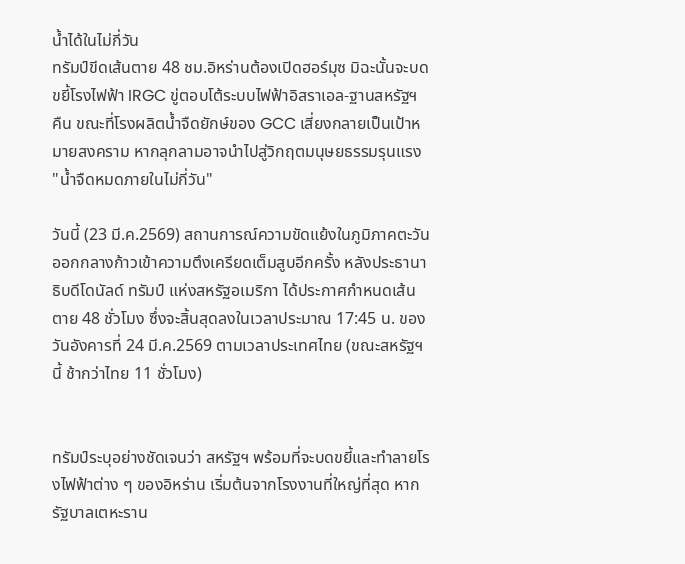น้ำได้ในไม่กี่วัน
ทรัมป์ขีดเส้นตาย 48 ชม.อิหร่านต้องเปิดฮอร์มุซ มิฉะนั้นจะบดขยี้โรงไฟฟ้า IRGC ขู่ตอบโต้ระบบไฟฟ้าอิสราเอล-ฐานสหรัฐฯ คืน ขณะที่โรงผลิตน้ำจืดยักษ์ของ GCC เสี่ยงกลายเป็นเป้าหมายสงคราม หากลุกลามอาจนำไปสู่วิกฤตมนุษยธรรมรุนแรง "น้ำจืดหมดภายในไม่กี่วัน"

วันนี้ (23 มี.ค.2569) สถานการณ์ความขัดแย้งในภูมิภาคตะวันออกกลางก้าวเข้าความตึงเครียดเต็มสูบอีกครั้ง หลังประธานาธิบดีโดนัลด์ ทรัมป์ แห่งสหรัฐอเมริกา ได้ประกาศกำหนดเส้นตาย 48 ชั่วโมง ซึ่งจะสิ้นสุดลงในเวลาประมาณ 17:45 น. ของวันอังคารที่ 24 มี.ค.2569 ตามเวลาประเทศไทย (ขณะสหรัฐฯ นี้ ช้ากว่าไทย 11 ชั่วโมง)


ทรัมป์ระบุอย่างชัดเจนว่า สหรัฐฯ พร้อมที่จะบดขยี้และทำลายโรงไฟฟ้าต่าง ๆ ของอิหร่าน เริ่มต้นจากโรงงานที่ใหญ่ที่สุด หากรัฐบาลเตหะราน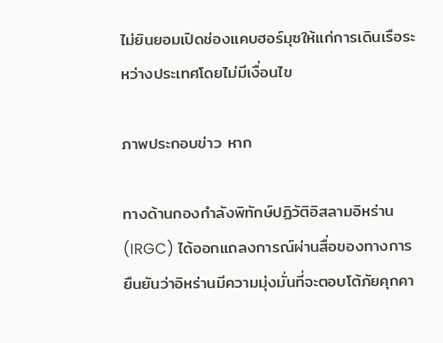ไม่ยินยอมเปิดช่องแคบฮอร์มุซให้แก่การเดินเรือระหว่างประเทศโดยไม่มีเงื่อนไข

ภาพประกอบข่าว หาก

ทางด้านกองกำลังพิทักษ์ปฏิวัติอิสลามอิหร่าน (IRGC) ได้ออกแถลงการณ์ผ่านสื่อของทางการ ยืนยันว่าอิหร่านมีความมุ่งมั่นที่จะตอบโต้ภัยคุกคา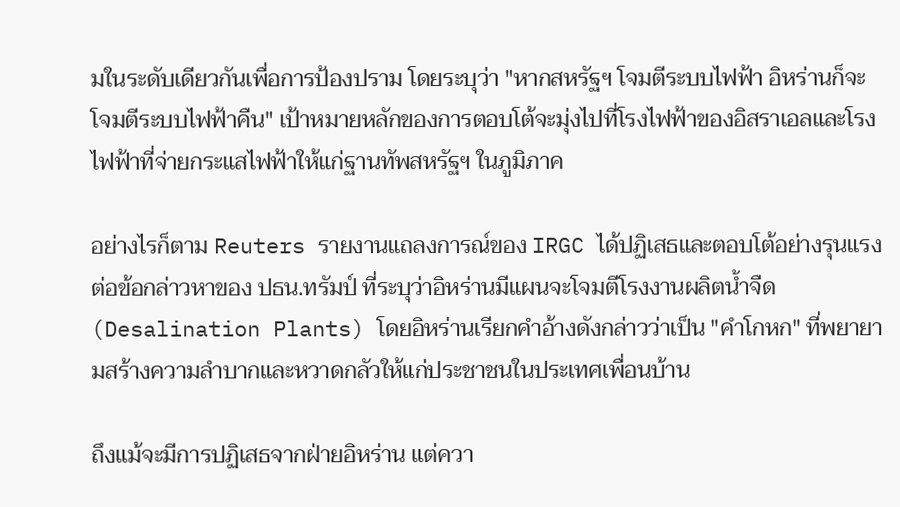มในระดับเดียวกันเพื่อการป้องปราม โดยระบุว่า "หากสหรัฐฯ โจมตีระบบไฟฟ้า อิหร่านก็จะโจมตีระบบไฟฟ้าคืน" เป้าหมายหลักของการตอบโต้จะมุ่งไปที่โรงไฟฟ้าของอิสราเอลและโรงไฟฟ้าที่จ่ายกระแสไฟฟ้าให้แก่ฐานทัพสหรัฐฯ ในภูมิภาค

อย่างไรก็ตาม Reuters รายงานแถลงการณ์ของ IRGC ได้ปฏิเสธและตอบโต้อย่างรุนแรงต่อข้อกล่าวหาของ ปธน.ทรัมป์ ที่ระบุว่าอิหร่านมีแผนจะโจมตีโรงงานผลิตน้ำจืด (Desalination Plants) โดยอิหร่านเรียกคำอ้างดังกล่าวว่าเป็น "คำโกหก" ที่พยายามสร้างความลำบากและหวาดกลัวให้แก่ประชาชนในประเทศเพื่อนบ้าน

ถึงแม้จะมีการปฏิเสธจากฝ่ายอิหร่าน แต่ควา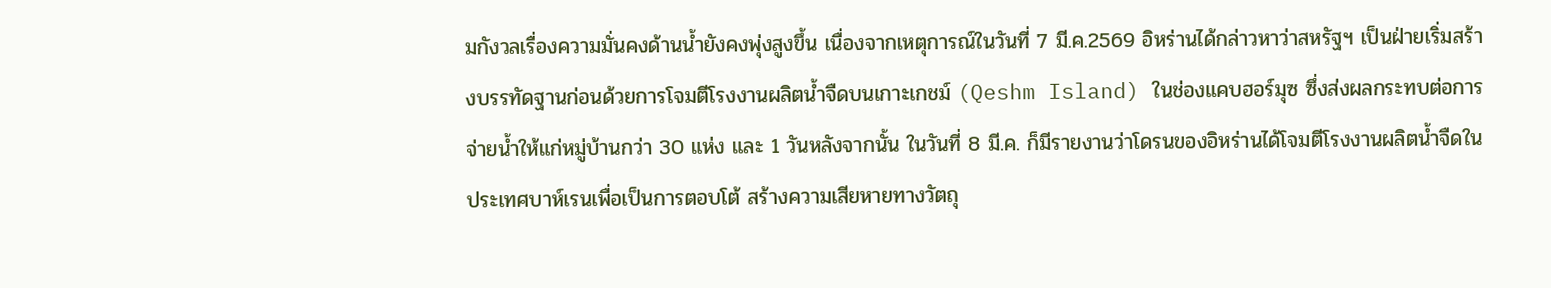มกังวลเรื่องความมั่นคงด้านน้ำยังคงพุ่งสูงขึ้น เนื่องจากเหตุการณ์ในวันที่ 7 มี.ค.2569 อิหร่านได้กล่าวหาว่าสหรัฐฯ เป็นฝ่ายเริ่มสร้างบรรทัดฐานก่อนด้วยการโจมตีโรงงานผลิตน้ำจืดบนเกาะเกชม์ (Qeshm Island) ในช่องแคบฮอร์มุซ ซึ่งส่งผลกระทบต่อการจ่ายน้ำให้แก่หมู่บ้านกว่า 30 แห่ง และ 1 วันหลังจากนั้น ในวันที่ 8 มี.ค. ก็มีรายงานว่าโดรนของอิหร่านได้โจมตีโรงงานผลิตน้ำจืดในประเทศบาห์เรนเพื่อเป็นการตอบโต้ สร้างความเสียหายทางวัตถุ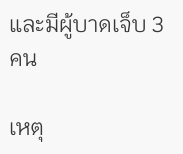และมีผู้บาดเจ็บ 3 คน

เหตุ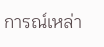การณ์เหล่า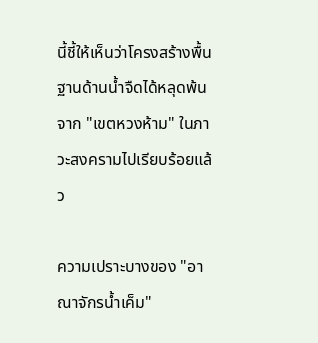นี้ชี้ให้เห็นว่าโครงสร้างพื้นฐานด้านน้ำจืดได้หลุดพ้นจาก "เขตหวงห้าม" ในภาวะสงครามไปเรียบร้อยแล้ว

ความเปราะบางของ "อาณาจักรน้ำเค็ม"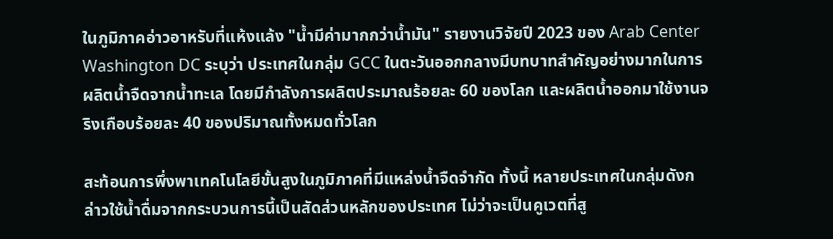ในภูมิภาคอ่าวอาหรับที่แห้งแล้ง "น้ำมีค่ามากกว่าน้ำมัน" รายงานวิจัยปี 2023 ของ Arab Center Washington DC ระบุว่า ประเทศในกลุ่ม GCC ในตะวันออกกลางมีบทบาทสำคัญอย่างมากในการผลิตน้ำจืดจากน้ำทะเล โดยมีกำลังการผลิตประมาณร้อยละ 60 ของโลก และผลิตน้ำออกมาใช้งานจริงเกือบร้อยละ 40 ของปริมาณทั้งหมดทั่วโลก

สะท้อนการพึ่งพาเทคโนโลยีขั้นสูงในภูมิภาคที่มีแหล่งน้ำจืดจำกัด ทั้งนี้ หลายประเทศในกลุ่มดังกล่าวใช้น้ำดื่มจากกระบวนการนี้เป็นสัดส่วนหลักของประเทศ ไม่ว่าจะเป็นคูเวตที่สู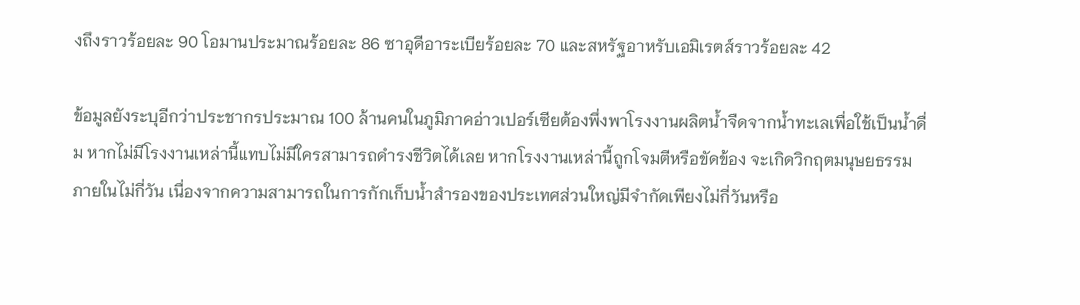งถึงราวร้อยละ 90 โอมานประมาณร้อยละ 86 ซาอุดีอาระเบียร้อยละ 70 และสหรัฐอาหรับเอมิเรตส์ราวร้อยละ 42

ข้อมูลยังระบุอีกว่าประชากรประมาณ 100 ล้านคนในภูมิภาคอ่าวเปอร์เซียต้องพึ่งพาโรงงานผลิตน้ำจืดจากน้ำทะเลเพื่อใช้เป็นน้ำดื่ม หากไม่มีโรงงานเหล่านี้แทบไม่มีใครสามารถดำรงชีวิตได้เลย หากโรงงานเหล่านี้ถูกโจมตีหรือขัดข้อง จะเกิดวิกฤตมนุษยธรรมภายในไม่กี่วัน เนื่องจากความสามารถในการกักเก็บน้ำสำรองของประเทศส่วนใหญ่มีจำกัดเพียงไม่กี่วันหรือ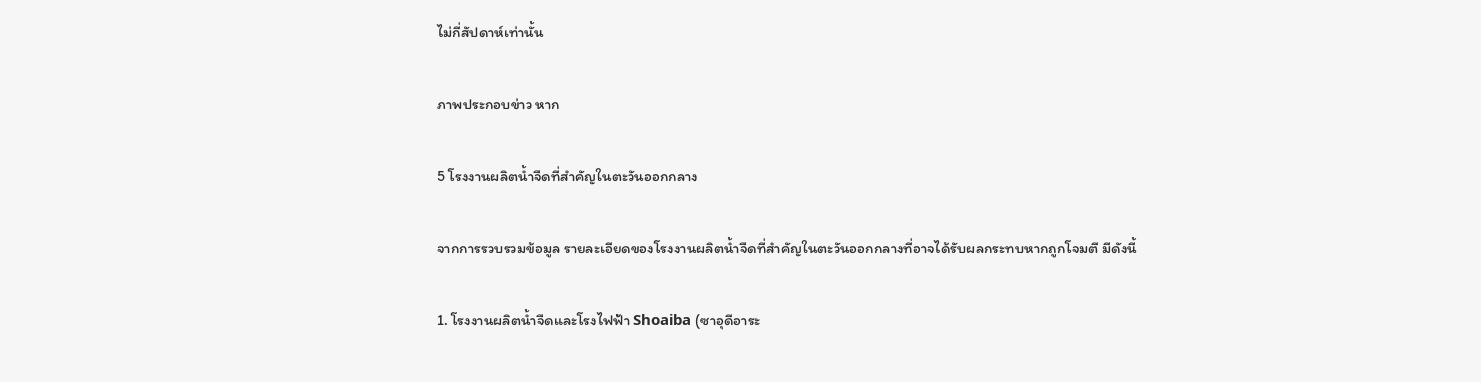ไม่กี่สัปดาห์เท่านั้น

ภาพประกอบข่าว หาก

5 โรงงานผลิตน้ำจืดที่สำคัญในตะวันออกกลาง

จากการรวบรวมข้อมูล รายละเอียดของโรงงานผลิตน้ำจืดที่สำคัญในตะวันออกกลางที่อาจได้รับผลกระทบหากถูกโจมตี มีดังนี้

1. โรงงานผลิตน้ำจืดและโรงไฟฟ้า Shoaiba (ซาอุดีอาระ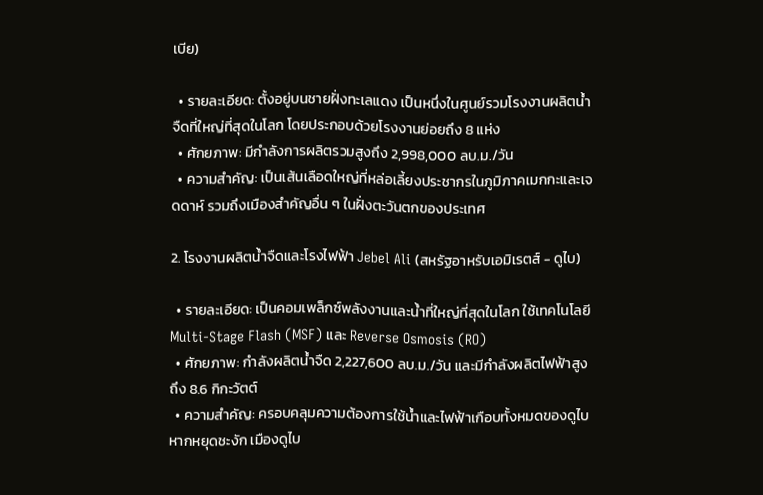เบีย)

  • รายละเอียด: ตั้งอยู่บนชายฝั่งทะเลแดง เป็นหนึ่งในศูนย์รวมโรงงานผลิตน้ำจืดที่ใหญ่ที่สุดในโลก โดยประกอบด้วยโรงงานย่อยถึง 8 แห่ง
  • ศักยภาพ: มีกำลังการผลิตรวมสูงถึง 2,998,000 ลบ.ม./วัน
  • ความสำคัญ: เป็นเส้นเลือดใหญ่ที่หล่อเลี้ยงประชากรในภูมิภาคเมกกะและเจดดาห์ รวมถึงเมืองสำคัญอื่น ๆ ในฝั่งตะวันตกของประเทศ

2. โรงงานผลิตน้ำจืดและโรงไฟฟ้า Jebel Ali (สหรัฐอาหรับเอมิเรตส์ - ดูไบ)

  • รายละเอียด: เป็นคอมเพล็กซ์พลังงานและน้ำที่ใหญ่ที่สุดในโลก ใช้เทคโนโลยี Multi-Stage Flash (MSF) และ Reverse Osmosis (RO)
  • ศักยภาพ: กำลังผลิตน้ำจืด 2,227,600 ลบ.ม./วัน และมีกำลังผลิตไฟฟ้าสูงถึง 8.6 กิกะวัตต์
  • ความสำคัญ: ครอบคลุมความต้องการใช้น้ำและไฟฟ้าเกือบทั้งหมดของดูไบ หากหยุดชะงัก เมืองดูไบ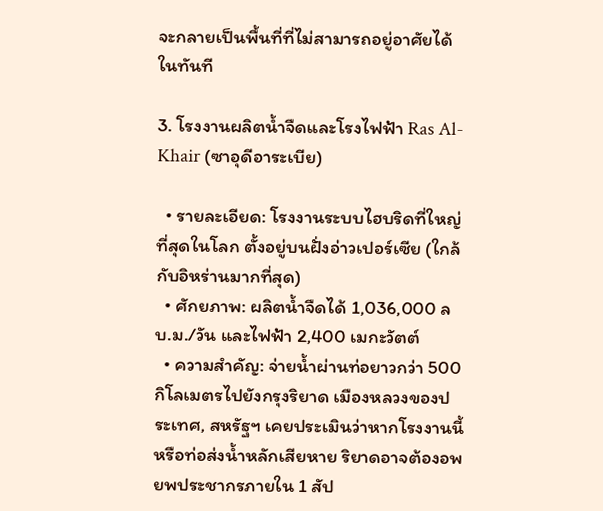จะกลายเป็นพื้นที่ที่ไม่สามารถอยู่อาศัยได้ในทันที

3. โรงงานผลิตน้ำจืดและโรงไฟฟ้า Ras Al-Khair (ซาอุดีอาระเบีย)

  • รายละเอียด: โรงงานระบบไฮบริดที่ใหญ่ที่สุดในโลก ตั้งอยู่บนฝั่งอ่าวเปอร์เซีย (ใกล้กับอิหร่านมากที่สุด)
  • ศักยภาพ: ผลิตน้ำจืดได้ 1,036,000 ลบ.ม./วัน และไฟฟ้า 2,400 เมกะวัตต์
  • ความสำคัญ: จ่ายน้ำผ่านท่อยาวกว่า 500 กิโลเมตรไปยังกรุงริยาด เมืองหลวงของประเทศ, สหรัฐฯ เคยประเมินว่าหากโรงงานนี้หรือท่อส่งน้ำหลักเสียหาย ริยาดอาจต้องอพยพประชากรภายใน 1 สัป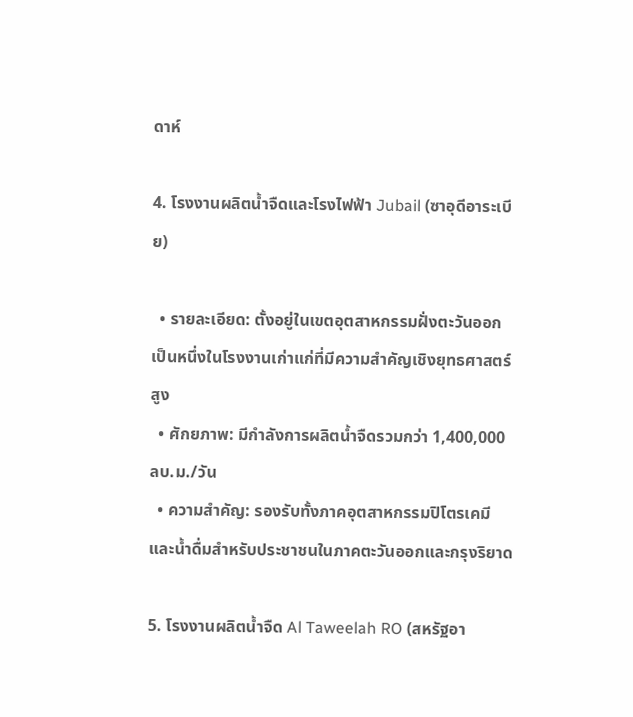ดาห์

4. โรงงานผลิตน้ำจืดและโรงไฟฟ้า Jubail (ซาอุดีอาระเบีย)

  • รายละเอียด: ตั้งอยู่ในเขตอุตสาหกรรมฝั่งตะวันออก เป็นหนึ่งในโรงงานเก่าแก่ที่มีความสำคัญเชิงยุทธศาสตร์สูง
  • ศักยภาพ: มีกำลังการผลิตน้ำจืดรวมกว่า 1,400,000 ลบ.ม./วัน
  • ความสำคัญ: รองรับทั้งภาคอุตสาหกรรมปิโตรเคมีและน้ำดื่มสำหรับประชาชนในภาคตะวันออกและกรุงริยาด

5. โรงงานผลิตน้ำจืด Al Taweelah RO (สหรัฐอา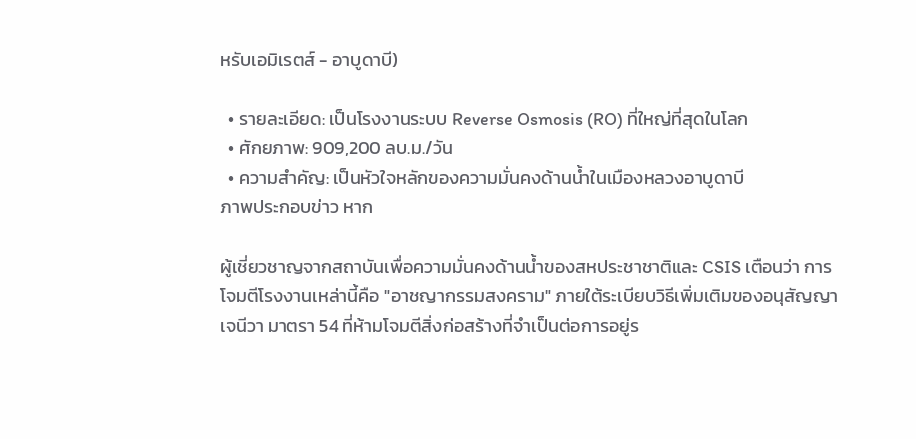หรับเอมิเรตส์ - อาบูดาบี)

  • รายละเอียด: เป็นโรงงานระบบ Reverse Osmosis (RO) ที่ใหญ่ที่สุดในโลก
  • ศักยภาพ: 909,200 ลบ.ม./วัน
  • ความสำคัญ: เป็นหัวใจหลักของความมั่นคงด้านน้ำในเมืองหลวงอาบูดาบี
ภาพประกอบข่าว หาก

ผู้เชี่ยวชาญจากสถาบันเพื่อความมั่นคงด้านน้ำของสหประชาชาติและ CSIS เตือนว่า การโจมตีโรงงานเหล่านี้คือ "อาชญากรรมสงคราม" ภายใต้ระเบียบวิธีเพิ่มเติมของอนุสัญญาเจนีวา มาตรา 54 ที่ห้ามโจมตีสิ่งก่อสร้างที่จำเป็นต่อการอยู่ร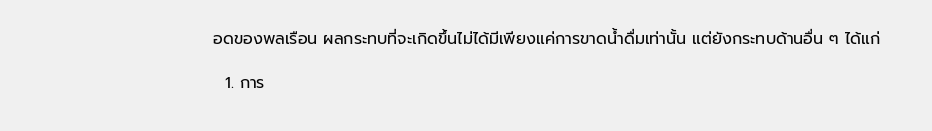อดของพลเรือน ผลกระทบที่จะเกิดขึ้นไม่ได้มีเพียงแค่การขาดน้ำดื่มเท่านั้น แต่ยังกระทบด้านอื่น ๆ ได้แก่

  1. การ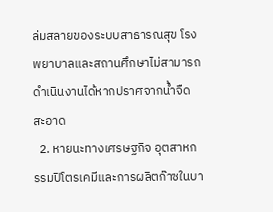ล่มสลายของระบบสาธารณสุข โรงพยาบาลและสถานศึกษาไม่สามารถดำเนินงานได้หากปราศจากน้ำจืดสะอาด
  2. หายนะทางเศรษฐกิจ อุตสาหกรรมปิโตรเคมีและการผลิตก๊าซในบา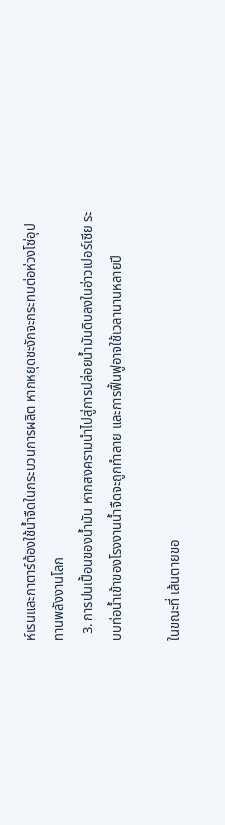ห์เรนและกาตาร์ต้องใช้น้ำจืดในกระบวนการผลิต หากหยุดชะงักจะกระทบต่อห่วงโซ่อุปทานพลังงานโลก
  3. การปนเปื้อนของน้ำมัน หากสงครามนำไปสู่การปล่อยน้ำมันดิบลงในอ่าวเปอร์เซีย ระบบท่อน้ำเข้าของโรงงานน้ำจืดจะถูกทำลาย และการฟื้นฟูอาจใช้เวลานานหลายปี

ในขณะที่ เส้นตายขอ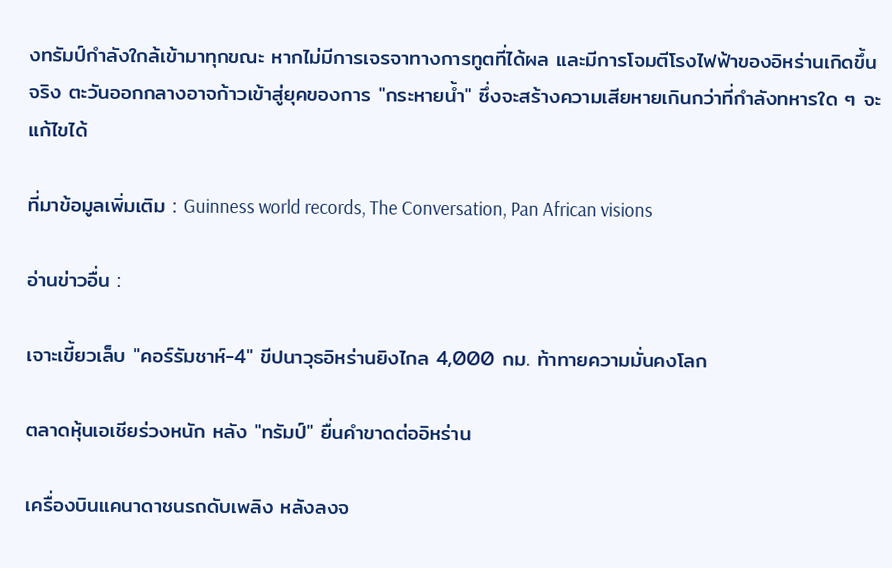งทรัมป์กำลังใกล้เข้ามาทุกขณะ หากไม่มีการเจรจาทางการทูตที่ได้ผล และมีการโจมตีโรงไฟฟ้าของอิหร่านเกิดขึ้นจริง ตะวันออกกลางอาจก้าวเข้าสู่ยุคของการ "กระหายน้ำ" ซึ่งจะสร้างความเสียหายเกินกว่าที่กำลังทหารใด ๆ จะแก้ไขได้

ที่มาข้อมูลเพิ่มเติม : Guinness world records, The Conversation, Pan African visions

อ่านข่าวอื่น :

เจาะเขี้ยวเล็บ "คอร์รัมชาห์-4" ขีปนาวุธอิหร่านยิงไกล 4,000 กม. ท้าทายความมั่นคงโลก

ตลาดหุ้นเอเชียร่วงหนัก หลัง "ทรัมป์" ยื่นคำขาดต่ออิหร่าน

เครื่องบินแคนาดาชนรถดับเพลิง หลังลงจ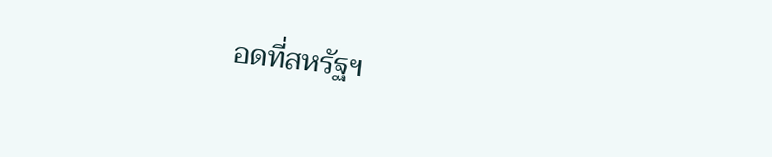อดที่สหรัฐฯ